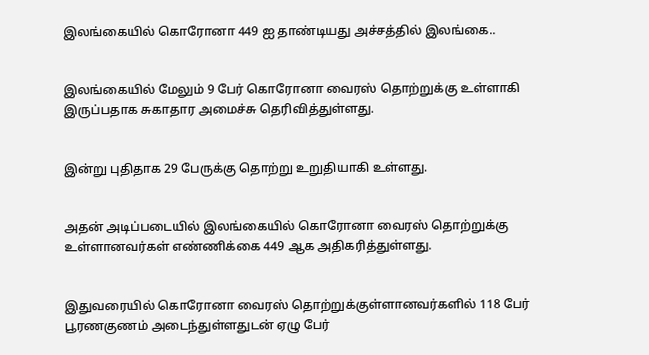இலங்கையில் கொரோனா 449 ஐ தாண்டியது அச்சத்தில் இலங்கை..


இலங்கையில் மேலும் 9 பேர் கொரோனா வைரஸ் தொற்றுக்கு உள்ளாகி இருப்பதாக சுகாதார அமைச்சு தெரிவித்துள்ளது.


இன்று புதிதாக 29 பேருக்கு தொற்று உறுதியாகி உள்ளது.


அதன் அடிப்படையில் இலங்கையில் கொரோனா வைரஸ் தொற்றுக்கு உள்ளானவர்கள் எண்ணிக்கை 449 ஆக அதிகரித்துள்ளது.


இதுவரையில் கொரோனா வைரஸ் தொற்றுக்குள்ளானவர்களில் 118 பேர் பூரணகுணம் அடைந்துள்ளதுடன் ஏழு பேர்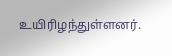உயிரிழந்துள்ளனர்.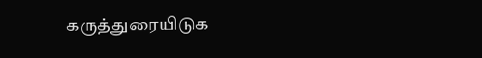கருத்துரையிடுக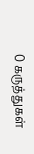0 கருத்துகள்